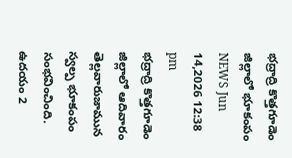భద్రాద్రి కొత్తగూడెం జిల్లాలో భూకంపం
NEWS Jun 14,2026 12:38 pm
భద్రాద్రి కొత్తగూడెం జిల్లాలో ఆదివారం తెల్లవారుజామున స్వల్ప భూకంపం సంభవించింది. ఉదయం 2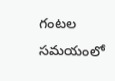గంటల సమయంలో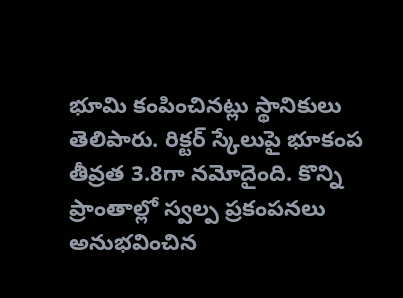భూమి కంపించినట్లు స్థానికులు తెలిపారు. రిక్టర్ స్కేలుపై భూకంప తీవ్రత 3.8గా నమోదైంది. కొన్ని ప్రాంతాల్లో స్వల్ప ప్రకంపనలు అనుభవించిన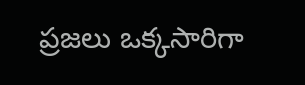ప్రజలు ఒక్కసారిగా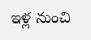ఇళ్ల నుంచి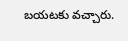బయటకు వచ్చారు.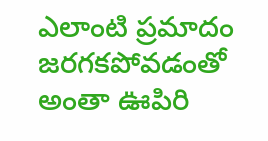ఎలాంటి ప్రమాదం జరగకపోవడంతో అంతా ఊపిరి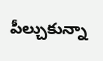పీల్చుకున్నా